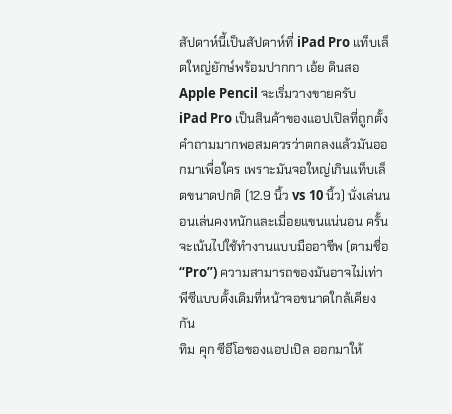สัปดาห์นี้เป็นสัปดาห์ที่ iPad Pro แท็บเล็ตใหญ่ยักษ์พร้อมปากกา เอ้ย ดินสอ Apple Pencil จะเริ่มวางขายครับ
iPad Pro เป็นสินค้าของแอปเปิลที่ถูกตั้งคำถามมากพอสมควรว่าตกลงแล้วมันออกมาเพื่อใคร เพราะมันจอใหญ่เกินแท็บเล็ตขนาดปกติ (12.9 นิ้ว vs 10 นิ้ว) นั่งเล่นนอนเล่นคงหนักและเมื่อยแขนแน่นอน ครั้นจะเน้นไปใช้ทำงานแบบมืออาชีพ (ตามชื่อ “Pro”) ความสามารถของมันอาจไม่เท่าพีซีแบบดั้งเดิมที่หน้าจอขนาดใกล้เคียงกัน
ทิม คุก ซีอีโอของแอปเปิล ออกมาให้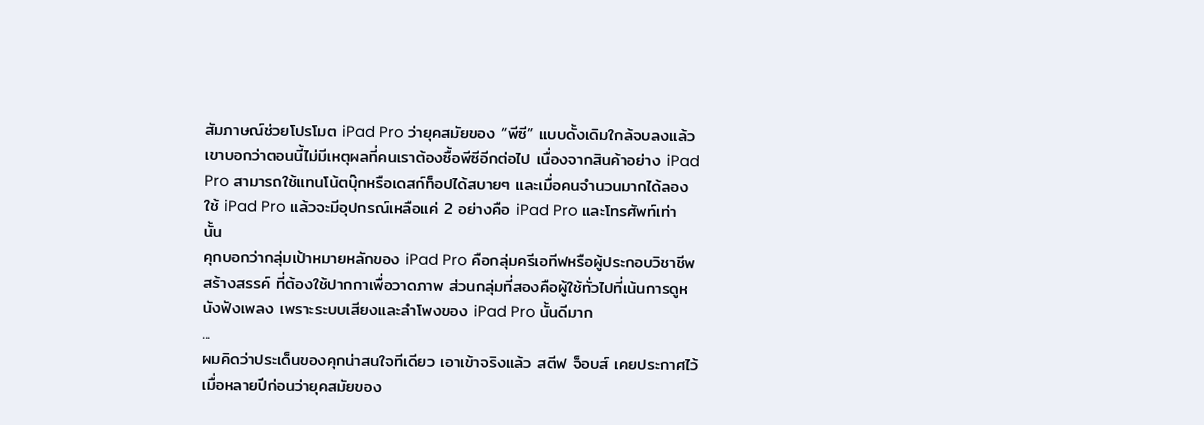สัมภาษณ์ช่วยโปรโมต iPad Pro ว่ายุคสมัยของ “พีซี” แบบดั้งเดิมใกล้จบลงแล้ว เขาบอกว่าตอนนี้ไม่มีเหตุผลที่คนเราต้องซื้อพีซีอีกต่อไป เนื่องจากสินค้าอย่าง iPad Pro สามารถใช้แทนโน้ตบุ๊กหรือเดสก์ท็อปได้สบายๆ และเมื่อคนจำนวนมากได้ลองใช้ iPad Pro แล้วจะมีอุปกรณ์เหลือแค่ 2 อย่างคือ iPad Pro และโทรศัพท์เท่านั้น
คุกบอกว่ากลุ่มเป้าหมายหลักของ iPad Pro คือกลุ่มครีเอทีฟหรือผู้ประกอบวิชาชีพสร้างสรรค์ ที่ต้องใช้ปากกาเพื่อวาดภาพ ส่วนกลุ่มที่สองคือผู้ใช้ทั่วไปที่เน้นการดูหนังฟังเพลง เพราะระบบเสียงและลำโพงของ iPad Pro นั้นดีมาก
...
ผมคิดว่าประเด็นของคุกน่าสนใจทีเดียว เอาเข้าจริงแล้ว สตีฟ จ็อบส์ เคยประกาศไว้เมื่อหลายปีก่อนว่ายุคสมัยของ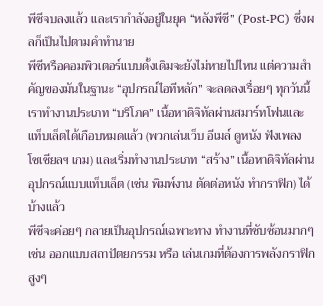พีซีจบลงแล้ว และเรากำลังอยู่ในยุค “หลังพีซี” (Post-PC) ซึ่งผลก็เป็นไปตามคำทำนาย
พีซีหรือคอมพิวเตอร์แบบดั้งเดิมจะยังไม่หายไปไหน แต่ความสำคัญของมันในฐานะ “อุปกรณ์ไอทีหลัก” จะลดลงเรื่อยๆ ทุกวันนี้เราทำงานประเภท “บริโภค” เนื้อหาดิจิทัลผ่านสมาร์ทโฟนและแท็บเล็ตได้เกือบหมดแล้ว (พวกเล่นเว็บ อีเมล์ ดูหนัง ฟังเพลง โซเชียลฯ เกม) และเริ่มทำงานประเภท “สร้าง” เนื้อหาดิจิทัลผ่านอุปกรณ์แบบแท็บเล็ต (เช่น พิมพ์งาน ตัดต่อหนัง ทำกราฟิก) ได้บ้างแล้ว
พีซีจะค่อยๆ กลายเป็นอุปกรณ์เฉพาะทาง ทำงานที่ซับซ้อนมากๆ เช่น ออกแบบสถาปัตยกรรม หรือ เล่นเกมที่ต้องการพลังกราฟิกสูงๆ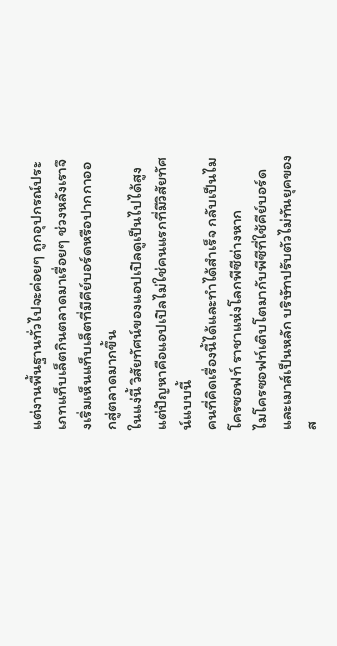แต่งานพื้นฐานทั่วไปจะค่อยๆ ถูกอุปกรณ์ประเภทแท็บเล็ตกินตลาดมาเรื่อยๆ ช่วงหลังเราจึงเริ่มเห็นแท็บเล็ตที่มีคีย์บอร์ดหรือปากกาออกสู่ตลาดมากขึ้น
ในแง่นี้ วิสัยทัศน์ของแอปเปิลดูเป็นไปได้สูง แต่ปัญหาคือแอปเปิลไม่ใช่คนแรกที่มีวิสัยทัศน์แบบนี้
คนที่คิดเรื่องนี้ได้และทำได้สำเร็จ กลับเป็นไมโครซอฟท์ ราชาแห่งโลกพีซีต่างหาก
ไมโครซอฟท์เติบโตมากับพีซีที่ใช้คีย์บอร์ดและเมาส์เป็นหลัก บริษัทปรับตัวไม่ทันยุคของส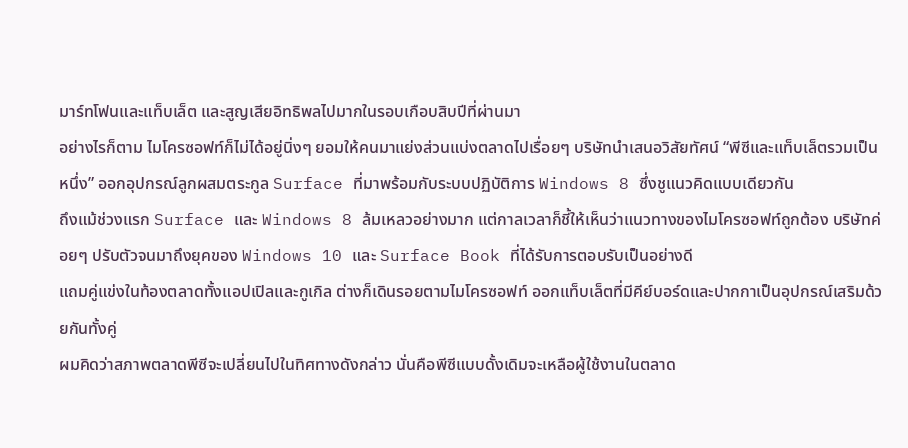มาร์ทโฟนและแท็บเล็ต และสูญเสียอิทธิพลไปมากในรอบเกือบสิบปีที่ผ่านมา
อย่างไรก็ตาม ไมโครซอฟท์ก็ไม่ได้อยู่นิ่งๆ ยอมให้คนมาแย่งส่วนแบ่งตลาดไปเรื่อยๆ บริษัทนำเสนอวิสัยทัศน์ “พีซีและแท็บเล็ตรวมเป็นหนึ่ง” ออกอุปกรณ์ลูกผสมตระกูล Surface ที่มาพร้อมกับระบบปฏิบัติการ Windows 8 ซึ่งชูแนวคิดแบบเดียวกัน
ถึงแม้ช่วงแรก Surface และ Windows 8 ล้มเหลวอย่างมาก แต่กาลเวลาก็ชี้ให้เห็นว่าแนวทางของไมโครซอฟท์ถูกต้อง บริษัทค่อยๆ ปรับตัวจนมาถึงยุคของ Windows 10 และ Surface Book ที่ได้รับการตอบรับเป็นอย่างดี
แถมคู่แข่งในท้องตลาดทั้งแอปเปิลและกูเกิล ต่างก็เดินรอยตามไมโครซอฟท์ ออกแท็บเล็ตที่มีคีย์บอร์ดและปากกาเป็นอุปกรณ์เสริมด้วยกันทั้งคู่
ผมคิดว่าสภาพตลาดพีซีจะเปลี่ยนไปในทิศทางดังกล่าว นั่นคือพีซีแบบดั้งเดิมจะเหลือผู้ใช้งานในตลาด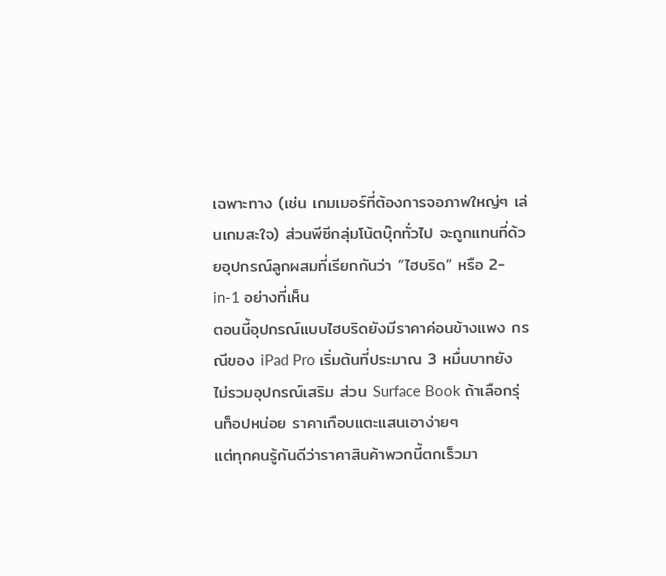เฉพาะทาง (เช่น เกมเมอร์ที่ต้องการจอภาพใหญ่ๆ เล่นเกมสะใจ) ส่วนพีซีกลุ่มโน้ตบุ๊กทั่วไป จะถูกแทนที่ด้วยอุปกรณ์ลูกผสมที่เรียกกันว่า “ไฮบริด” หรือ 2-in-1 อย่างที่เห็น
ตอนนี้อุปกรณ์แบบไฮบริดยังมีราคาค่อนข้างแพง กรณีของ iPad Pro เริ่มต้นที่ประมาณ 3 หมื่นบาทยังไม่รวมอุปกรณ์เสริม ส่วน Surface Book ถ้าเลือกรุ่นท็อปหน่อย ราคาเกือบแตะแสนเอาง่ายๆ
แต่ทุกคนรู้กันดีว่าราคาสินค้าพวกนี้ตกเร็วมา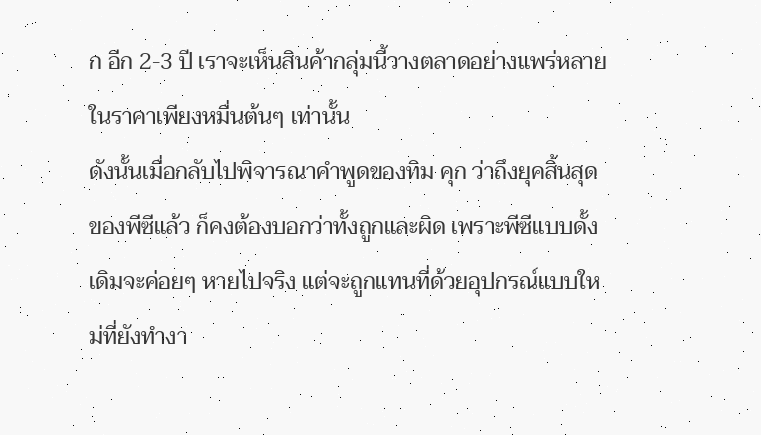ก อีก 2-3 ปี เราจะเห็นสินค้ากลุ่มนี้วางตลาดอย่างแพร่หลายในราคาเพียงหมื่นต้นๆ เท่านั้น
ดังนั้นเมื่อกลับไปพิจารณาคำพูดของทิม คุก ว่าถึงยุคสิ้นสุดของพีซีแล้ว ก็คงต้องบอกว่าทั้งถูกและผิด เพราะพีซีแบบดั้งเดิมจะค่อยๆ หายไปจริง แต่จะถูกแทนที่ด้วยอุปกรณ์แบบใหม่ที่ยังทำงา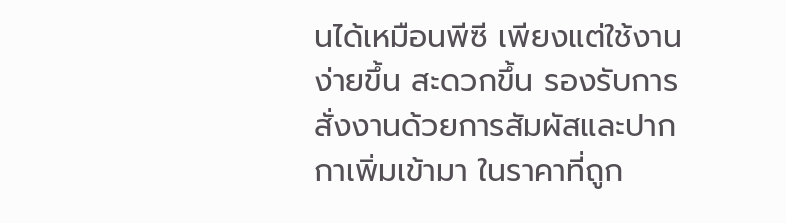นได้เหมือนพีซี เพียงแต่ใช้งานง่ายขึ้น สะดวกขึ้น รองรับการสั่งงานด้วยการสัมผัสและปากกาเพิ่มเข้ามา ในราคาที่ถูก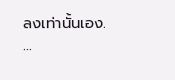ลงเท่านั้นเอง.
...